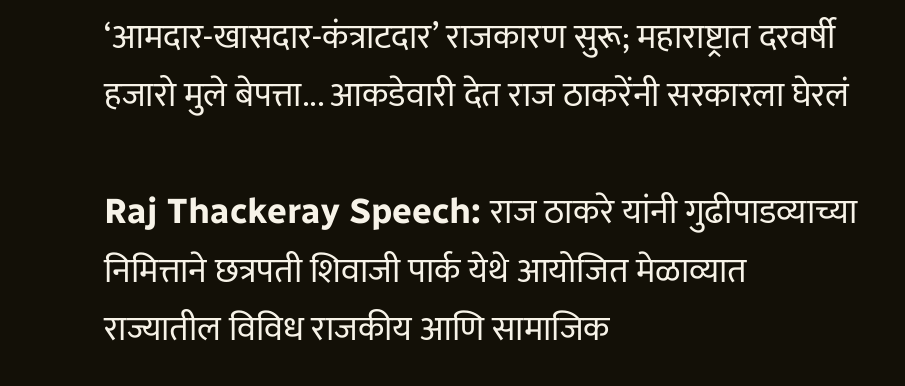‘आमदार-खासदार-कंत्राटदार’ राजकारण सुरू; महाराष्ट्रात दरवर्षी हजारो मुले बेपत्ता... आकडेवारी देत राज ठाकरेंनी सरकारला घेरलं

Raj Thackeray Speech: राज ठाकरे यांनी गुढीपाडव्याच्या निमित्ताने छत्रपती शिवाजी पार्क येथे आयोजित मेळाव्यात राज्यातील विविध राजकीय आणि सामाजिक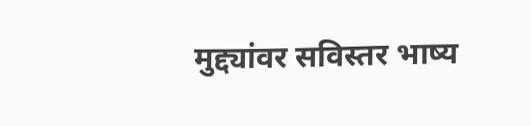मुद्द्यांवर सविस्तर भाष्य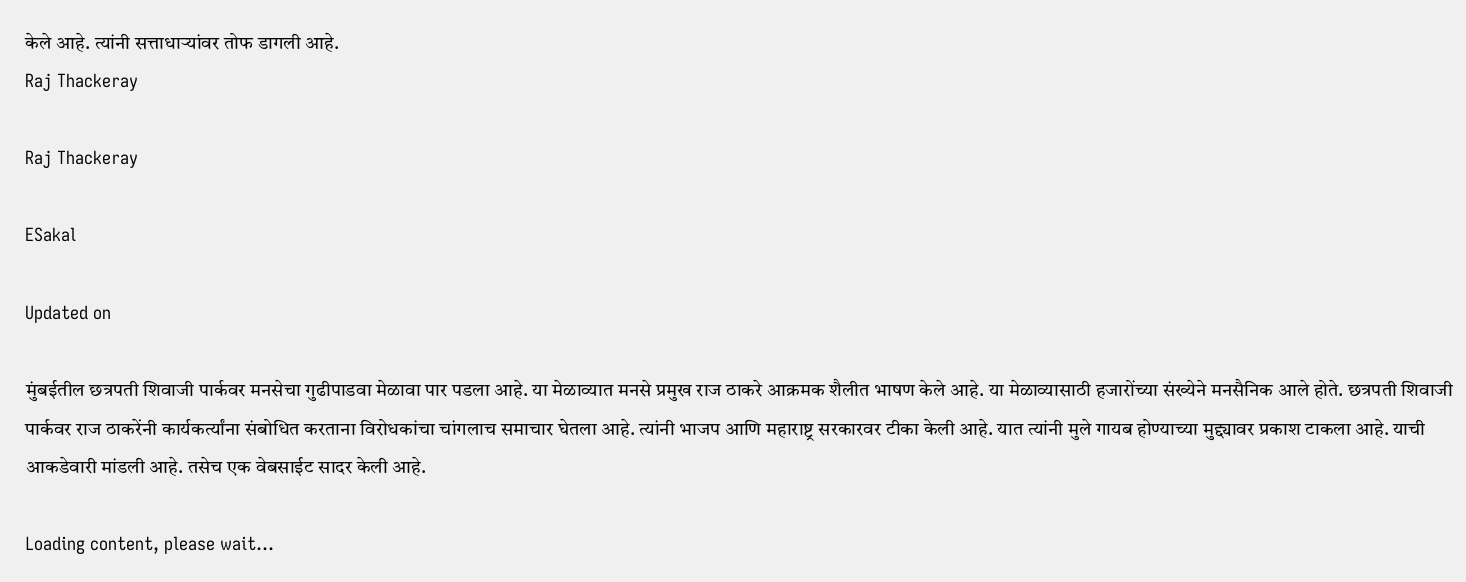केले आहे. त्यांनी सत्ताधाऱ्यांवर तोफ डागली आहे.
Raj Thackeray

Raj Thackeray

ESakal

Updated on

मुंबईतील छत्रपती शिवाजी पार्कवर मनसेचा गुढीपाडवा मेळावा पार पडला आहे. या मेळाव्यात मनसे प्रमुख राज ठाकरे आक्रमक शैलीत भाषण केले आहे. या मेळाव्यासाठी हजारोंच्या संख्येने मनसैनिक आले होते. छत्रपती शिवाजी पार्कवर राज ठाकरेंनी कार्यकर्त्यांना संबोधित करताना विरोधकांचा चांगलाच समाचार घेतला आहे. त्यांनी भाजप आणि महाराष्ट्र सरकारवर टीका केली आहे. यात त्यांनी मुले गायब होण्याच्या मुद्द्यावर प्रकाश टाकला आहे. याची आकडेवारी मांडली आहे. तसेच एक वेबसाईट सादर केली आहे.

Loading content, please wait...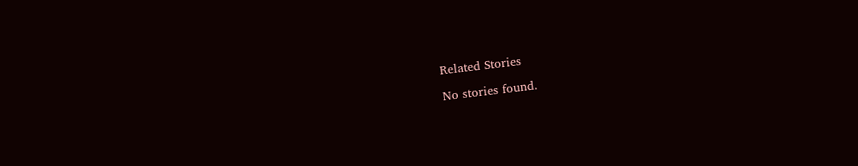Related Stories

No stories found.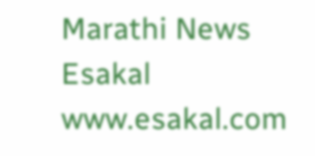Marathi News Esakal
www.esakal.com